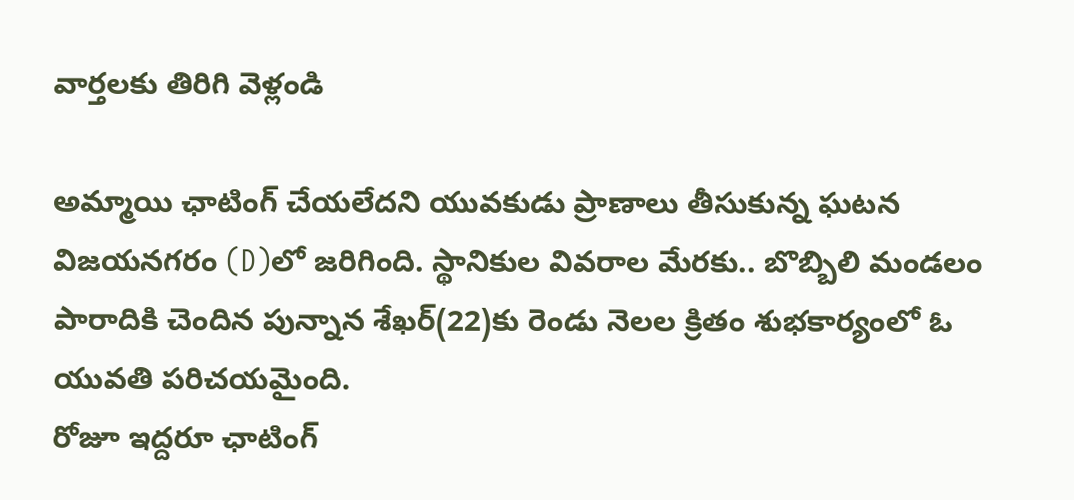వార్తలకు తిరిగి వెళ్లండి

అమ్మాయి ఛాటింగ్ చేయలేదని యువకుడు ప్రాణాలు తీసుకున్న ఘటన విజయనగరం (D)లో జరిగింది. స్థానికుల వివరాల మేరకు.. బొబ్బిలి మండలం పారాదికి చెందిన పున్నాన శేఖర్(22)కు రెండు నెలల క్రితం శుభకార్యంలో ఓ యువతి పరిచయమైంది.
రోజూ ఇద్దరూ ఛాటింగ్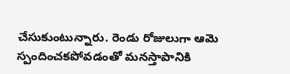చేసుకుంటున్నారు. రెండు రోజులుగా ఆమె స్పందించకపోవడంతో మనస్తాపానికి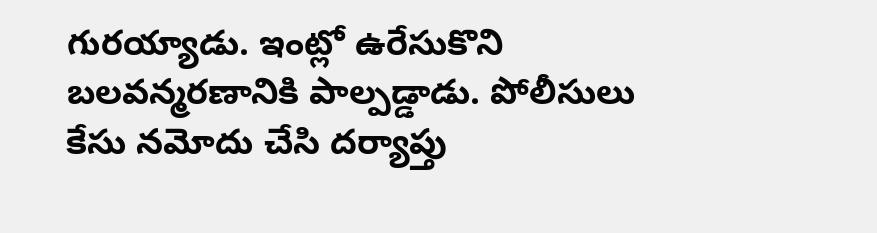గురయ్యాడు. ఇంట్లో ఉరేసుకొని బలవన్మరణానికి పాల్పడ్డాడు. పోలీసులు కేసు నమోదు చేసి దర్యాప్తు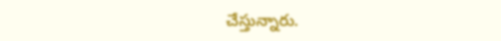చేస్తున్నారు.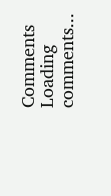Comments
Loading comments...